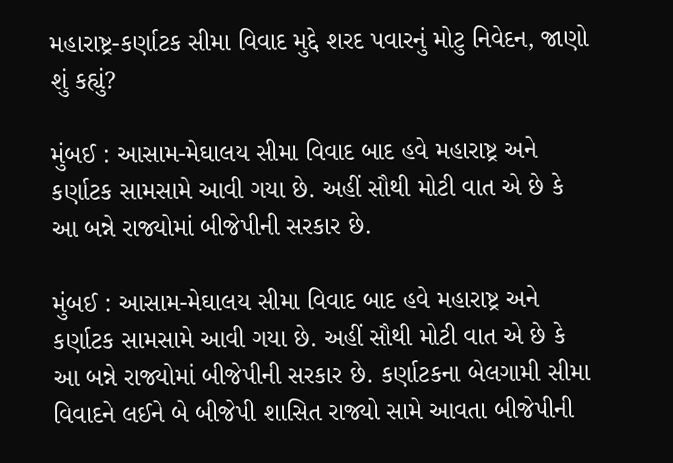મહારાષ્ટ્ર-કર્ણાટક સીમા વિવાદ મુદ્દે શરદ પવારનું મોટુ નિવેદન, જાણો શું કહ્યું?

મુંબઈ : આસામ-મેઘાલય સીમા વિવાદ બાદ હવે મહારાષ્ટ્ર અને કર્ણાટક સામસામે આવી ગયા છે. અહીં સૌથી મોટી વાત એ છે કે આ બન્ને રાજ્યોમાં બીજેપીની સરકાર છે.

મુંબઈ : આસામ-મેઘાલય સીમા વિવાદ બાદ હવે મહારાષ્ટ્ર અને કર્ણાટક સામસામે આવી ગયા છે. અહીં સૌથી મોટી વાત એ છે કે આ બન્ને રાજ્યોમાં બીજેપીની સરકાર છે. કર્ણાટકના બેલગામી સીમા વિવાદને લઈને બે બીજેપી શાસિત રાજ્યો સામે આવતા બીજેપીની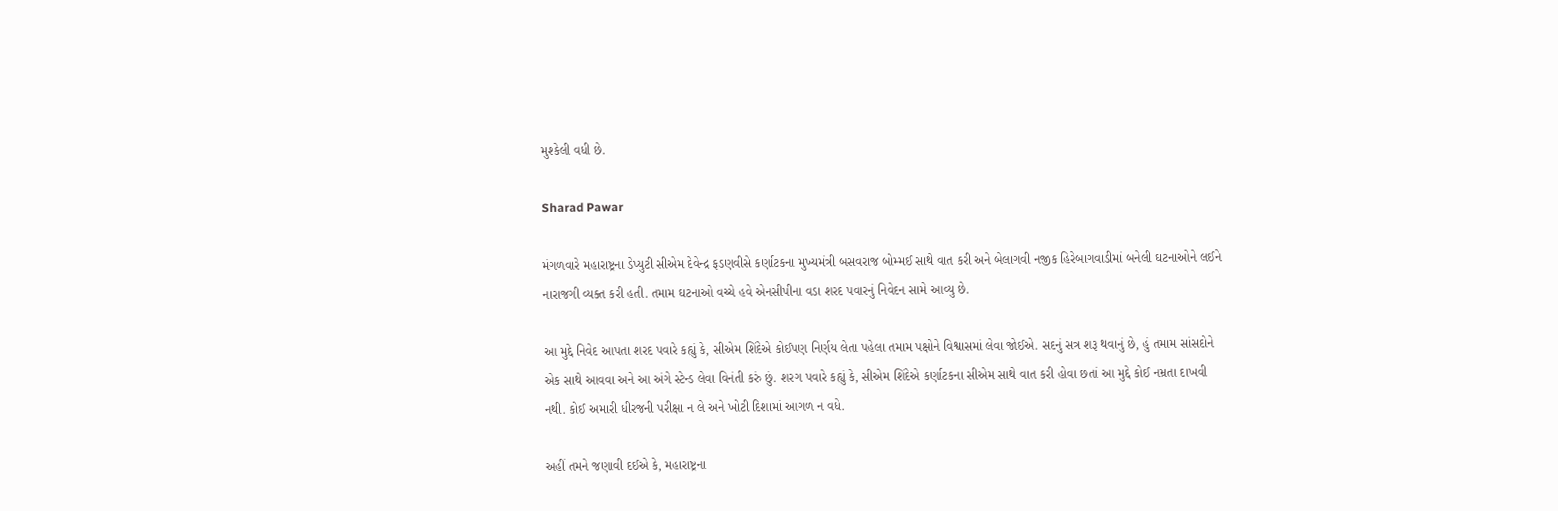મુશ્કેલી વધી છે.

Sharad Pawar

મંગળવારે મહારાષ્ટ્રના ડેપ્યુટી સીએમ દેવેન્દ્ર ફડણવીસે કર્ણાટકના મુખ્યમંત્રી બસવરાજ બોમ્મઈ સાથે વાત કરી અને બેલાગવી નજીક હિરેબાગવાડીમાં બનેલી ઘટનાઓને લઈને નારાજગી વ્યક્ત કરી હતી. તમામ ઘટનાઓ વચ્ચે હવે એનસીપીના વડા શરદ પવારનું નિવેદન સામે આવ્યુ છે.

આ મુદ્દે નિવેદ આપતા શરદ પવારે કહ્યું કે, સીએમ શિંદેએ કોઈપણ નિર્ણય લેતા પહેલા તમામ પક્ષોને વિશ્વાસમાં લેવા જોઈએ. સદનું સત્ર શરૂ થવાનું છે, હું તમામ સાંસદોને એક સાથે આવવા અને આ અંગે સ્ટેન્ડ લેવા વિનંતી કરું છું. શરગ પવારે કહ્યું કે, સીએમ શિંદેએ કર્ણાટકના સીએમ સાથે વાત કરી હોવા છતાં આ મુદ્દે કોઈ નમ્રતા દાખવી નથી. કોઈ અમારી ધીરજની પરીક્ષા ન લે અને ખોટી દિશામાં આગળ ન વધે.

અહીં તમને જણાવી દઈએ કે, મહારાષ્ટ્રના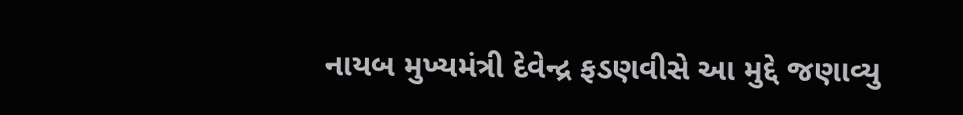નાયબ મુખ્યમંત્રી દેવેન્દ્ર ફડણવીસે આ મુદ્દે જણાવ્યુ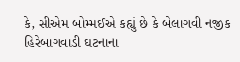કે, સીએમ બોમ્મઈએ કહ્યું છે કે બેલાગવી નજીક હિરેબાગવાડી ઘટનાના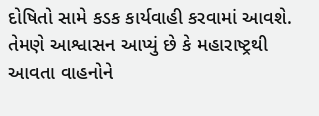દોષિતો સામે કડક કાર્યવાહી કરવામાં આવશે. તેમણે આશ્વાસન આપ્યું છે કે મહારાષ્ટ્રથી આવતા વાહનોને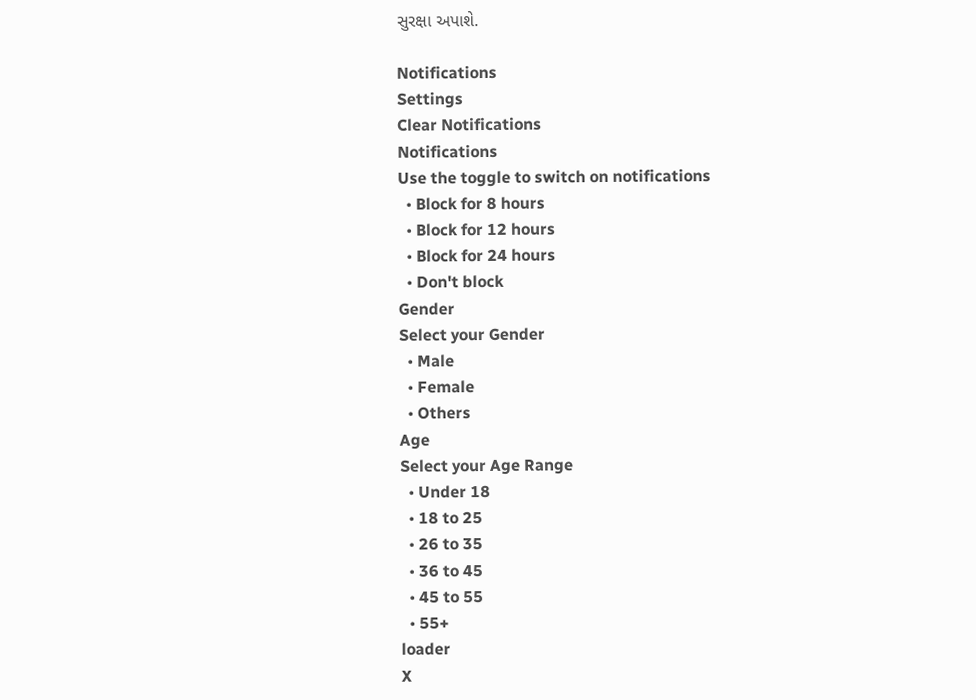સુરક્ષા અપાશે.

Notifications
Settings
Clear Notifications
Notifications
Use the toggle to switch on notifications
  • Block for 8 hours
  • Block for 12 hours
  • Block for 24 hours
  • Don't block
Gender
Select your Gender
  • Male
  • Female
  • Others
Age
Select your Age Range
  • Under 18
  • 18 to 25
  • 26 to 35
  • 36 to 45
  • 45 to 55
  • 55+
loader
X